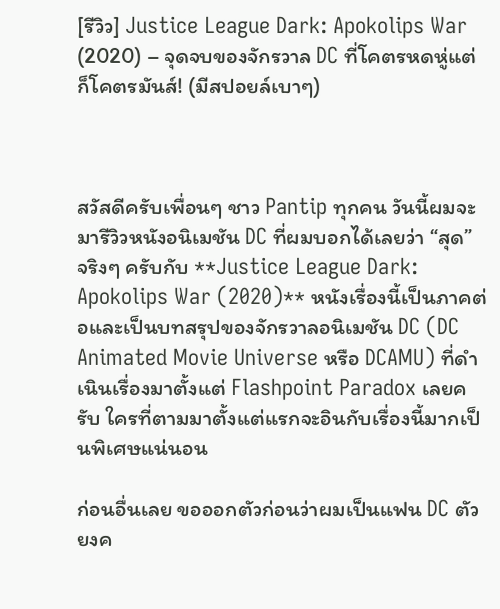[รีวิว] Justice League Dark: Apokolips War (2020) – จุดจบของจักรวาล DC ที่โคตรหดหู่แต่ก็โคตรมันส์! (มีสปอยล์เบาๆ)



สวัสดีครับเพื่อนๆ ชาว Pantip ทุกคน วันนี้ผมจะมารีวิวหนังอนิเมชัน DC ที่ผมบอกได้เลยว่า “สุด” จริงๆ ครับกับ **Justice League Dark: Apokolips War (2020)** หนังเรื่องนี้เป็นภาคต่อและเป็นบทสรุปของจักรวาลอนิเมชัน DC (DC Animated Movie Universe หรือ DCAMU) ที่ดำเนินเรื่องมาตั้งแต่ Flashpoint Paradox เลยครับ ใครที่ตามมาตั้งแต่แรกจะอินกับเรื่องนี้มากเป็นพิเศษแน่นอน

ก่อนอื่นเลย ขอออกตัวก่อนว่าผมเป็นแฟน DC ตัวยงค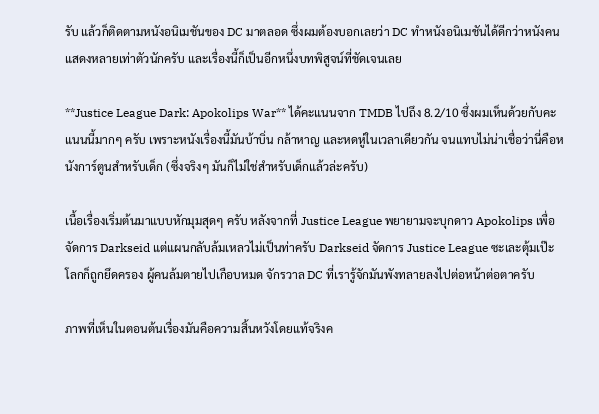รับ แล้วก็ติดตามหนังอนิเมชันของ DC มาตลอด ซึ่งผมต้องบอกเลยว่า DC ทำหนังอนิเมชันได้ดีกว่าหนังคนแสดงหลายเท่าตัวนักครับ และเรื่องนี้ก็เป็นอีกหนึ่งบทพิสูจน์ที่ชัดเจนเลย

**Justice League Dark: Apokolips War** ได้คะแนนจาก TMDB ไปถึง 8.2/10 ซึ่งผมเห็นด้วยกับคะแนนนี้มากๆ ครับ เพราะหนังเรื่องนี้มันบ้าบิ่น กล้าหาญ และหดหู่ในเวลาเดียวกัน จนแทบไม่น่าเชื่อว่านี่คือหนังการ์ตูนสำหรับเด็ก (ซึ่งจริงๆ มันก็ไม่ใช่สำหรับเด็กแล้วล่ะครับ)

เนื้อเรื่องเริ่มต้นมาแบบหักมุมสุดๆ ครับ หลังจากที่ Justice League พยายามจะบุกดาว Apokolips เพื่อจัดการ Darkseid แต่แผนกลับล้มเหลวไม่เป็นท่าครับ Darkseid จัดการ Justice League ซะเละตุ้มเป๊ะ โลกก็ถูกยึดครอง ผู้คนล้มตายไปเกือบหมด จักรวาล DC ที่เรารู้จักมันพังทลายลงไปต่อหน้าต่อตาครับ

ภาพที่เห็นในตอนต้นเรื่องมันคือความสิ้นหวังโดยแท้จริงค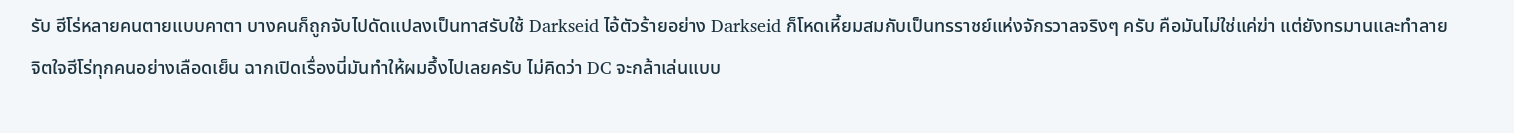รับ ฮีโร่หลายคนตายแบบคาตา บางคนก็ถูกจับไปดัดแปลงเป็นทาสรับใช้ Darkseid ไอ้ตัวร้ายอย่าง Darkseid ก็โหดเหี้ยมสมกับเป็นทรราชย์แห่งจักรวาลจริงๆ ครับ คือมันไม่ใช่แค่ฆ่า แต่ยังทรมานและทำลายจิตใจฮีโร่ทุกคนอย่างเลือดเย็น ฉากเปิดเรื่องนี่มันทำให้ผมอึ้งไปเลยครับ ไม่คิดว่า DC จะกล้าเล่นแบบ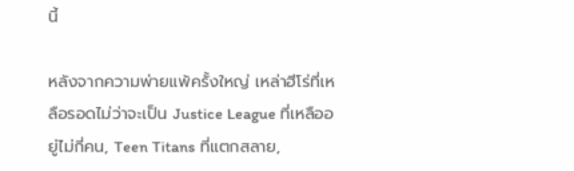นี้

หลังจากความพ่ายแพ้ครั้งใหญ่ เหล่าฮีโร่ที่เหลือรอดไม่ว่าจะเป็น Justice League ที่เหลืออยู่ไม่กี่คน, Teen Titans ที่แตกสลาย,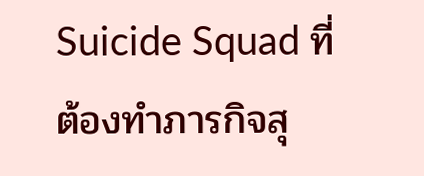Suicide Squad ที่ต้องทำภารกิจสุ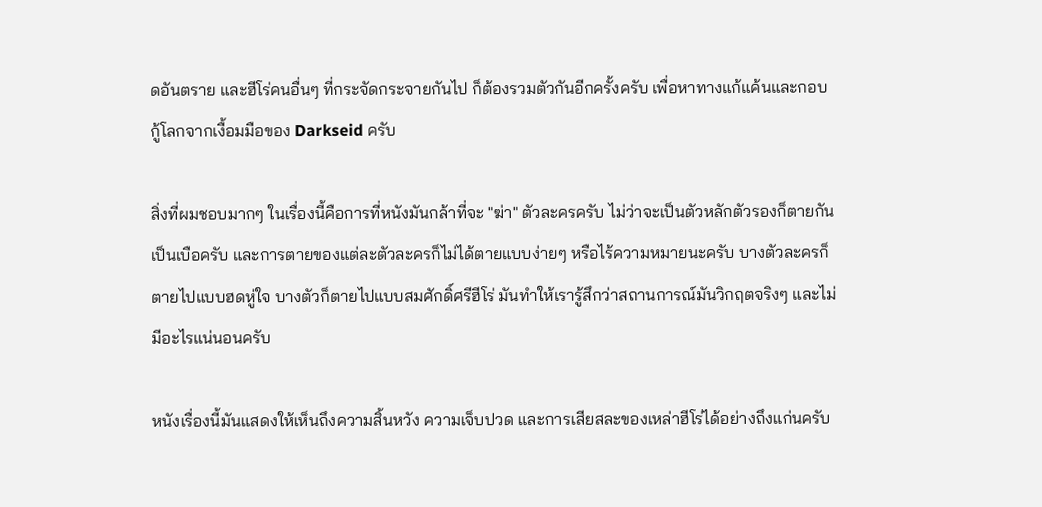ดอันตราย และฮีโร่คนอื่นๆ ที่กระจัดกระจายกันไป ก็ต้องรวมตัวกันอีกครั้งครับ เพื่อหาทางแก้แค้นและกอบกู้โลกจากเงื้อมมือของ Darkseid ครับ

สิ่งที่ผมชอบมากๆ ในเรื่องนี้คือการที่หนังมันกล้าที่จะ "ฆ่า" ตัวละครครับ ไม่ว่าจะเป็นตัวหลักตัวรองก็ตายกันเป็นเบือครับ และการตายของแต่ละตัวละครก็ไม่ได้ตายแบบง่ายๆ หรือไร้ความหมายนะครับ บางตัวละครก็ตายไปแบบฮดหู่ใจ บางตัวก็ตายไปแบบสมศักดิ์ศรีฮีโร่ มันทำให้เรารู้สึกว่าสถานการณ์มันวิกฤตจริงๆ และไม่มีอะไรแน่นอนครับ

หนังเรื่องนี้มันแสดงให้เห็นถึงความสิ้นหวัง ความเจ็บปวด และการเสียสละของเหล่าฮีโร่ได้อย่างถึงแก่นครับ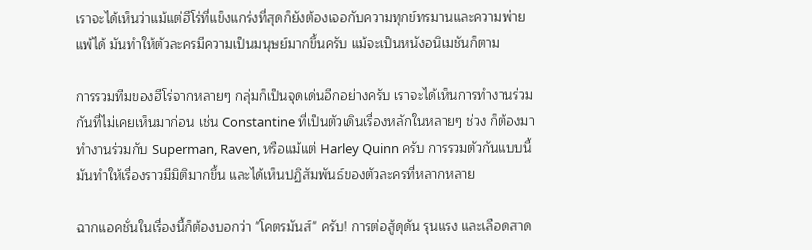เราจะได้เห็นว่าแม้แต่ฮีโร่ที่แข็งแกร่งที่สุดก็ยังต้องเจอกับความทุกข์ทรมานและความพ่ายแพ้ได้ มันทำให้ตัวละครมีความเป็นมนุษย์มากขึ้นครับ แม้จะเป็นหนังอนิเมชันก็ตาม

การรวมทีมของฮีโร่จากหลายๆ กลุ่มก็เป็นจุดเด่นอีกอย่างครับ เราจะได้เห็นการทำงานร่วมกันที่ไม่เคยเห็นมาก่อน เช่น Constantine ที่เป็นตัวเดินเรื่องหลักในหลายๆ ช่วง ก็ต้องมาทำงานร่วมกับ Superman, Raven, หรือแม้แต่ Harley Quinn ครับ การรวมตัวกันแบบนี้มันทำให้เรื่องราวมีมิติมากขึ้น และได้เห็นปฏิสัมพันธ์ของตัวละครที่หลากหลาย

ฉากแอคชั่นในเรื่องนี้ก็ต้องบอกว่า "โคตรมันส์" ครับ! การต่อสู้ดุดัน รุนแรง และเลือดสาด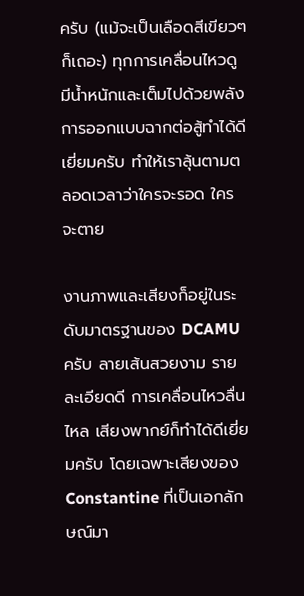ครับ (แม้จะเป็นเลือดสีเขียวๆ ก็เถอะ) ทุกการเคลื่อนไหวดูมีน้ำหนักและเต็มไปด้วยพลัง การออกแบบฉากต่อสู้ทำได้ดีเยี่ยมครับ ทำให้เราลุ้นตามตลอดเวลาว่าใครจะรอด ใครจะตาย

งานภาพและเสียงก็อยู่ในระดับมาตรฐานของ DCAMU ครับ ลายเส้นสวยงาม รายละเอียดดี การเคลื่อนไหวลื่นไหล เสียงพากย์ก็ทำได้ดีเยี่ยมครับ โดยเฉพาะเสียงของ Constantine ที่เป็นเอกลักษณ์มา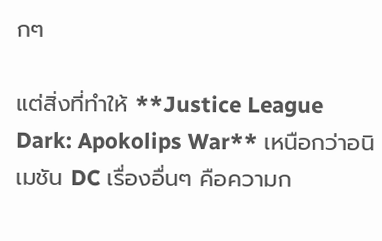กๆ

แต่สิ่งที่ทำให้ **Justice League Dark: Apokolips War** เหนือกว่าอนิเมชัน DC เรื่องอื่นๆ คือความก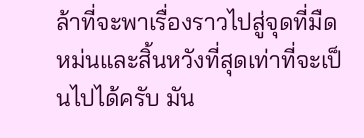ล้าที่จะพาเรื่องราวไปสู่จุดที่มืดหม่นและสิ้นหวังที่สุดเท่าที่จะเป็นไปได้ครับ มัน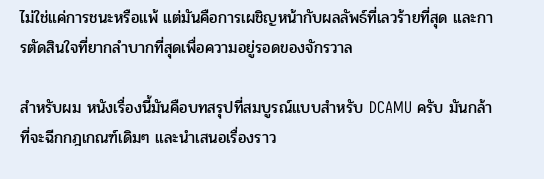ไม่ใช่แค่การชนะหรือแพ้ แต่มันคือการเผชิญหน้ากับผลลัพธ์ที่เลวร้ายที่สุด และการตัดสินใจที่ยากลำบากที่สุดเพื่อความอยู่รอดของจักรวาล

สำหรับผม หนังเรื่องนี้มันคือบทสรุปที่สมบูรณ์แบบสำหรับ DCAMU ครับ มันกล้าที่จะฉีกกฎเกณฑ์เดิมๆ และนำเสนอเรื่องราว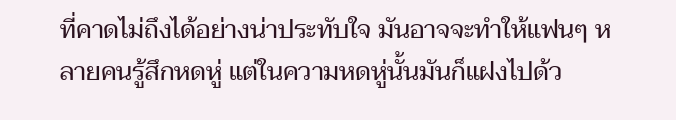ที่คาดไม่ถึงได้อย่างน่าประทับใจ มันอาจจะทำให้แฟนๆ หลายคนรู้สึกหดหู่ แต่ในความหดหู่นั้นมันก็แฝงไปด้ว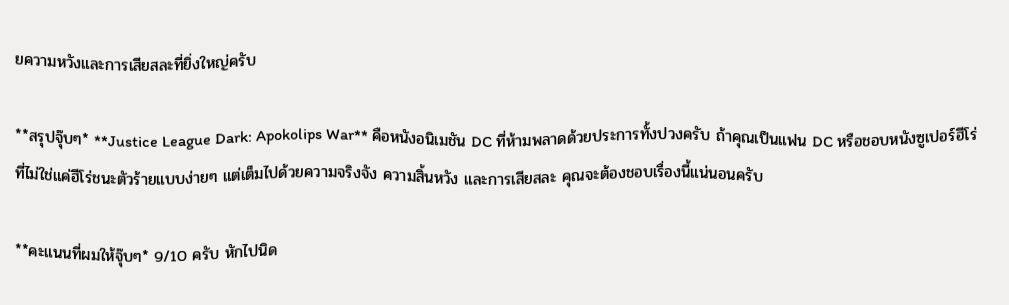ยความหวังและการเสียสละที่ยิ่งใหญ่ครับ

**สรุปจุ๊บๆ* **Justice League Dark: Apokolips War** คือหนังอนิเมชัน DC ที่ห้ามพลาดด้วยประการทั้งปวงครับ ถ้าคุณเป็นแฟน DC หรือชอบหนังซูเปอร์ฮีโร่ที่ไม่ใช่แค่ฮีโร่ชนะตัวร้ายแบบง่ายๆ แต่เต็มไปด้วยความจริงจัง ความสิ้นหวัง และการเสียสละ คุณจะต้องชอบเรื่องนี้แน่นอนครับ

**คะแนนที่ผมให้จุ๊บๆ* 9/10 ครับ หักไปนิด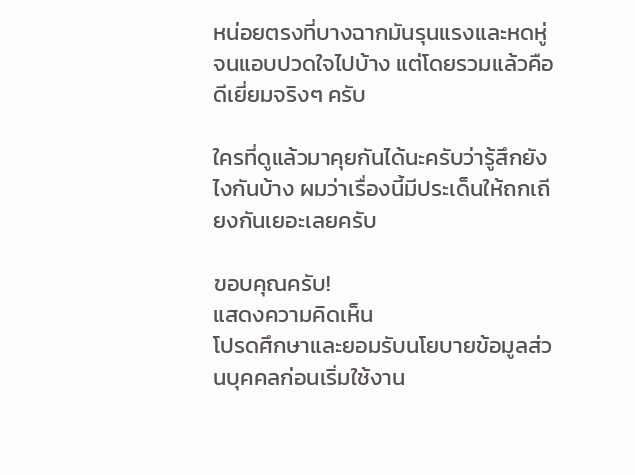หน่อยตรงที่บางฉากมันรุนแรงและหดหู่จนแอบปวดใจไปบ้าง แต่โดยรวมแล้วคือดีเยี่ยมจริงๆ ครับ

ใครที่ดูแล้วมาคุยกันได้นะครับว่ารู้สึกยังไงกันบ้าง ผมว่าเรื่องนี้มีประเด็นให้ถกเถียงกันเยอะเลยครับ

ขอบคุณครับ!
แสดงความคิดเห็น
โปรดศึกษาและยอมรับนโยบายข้อมูลส่วนบุคคลก่อนเริ่มใช้งาน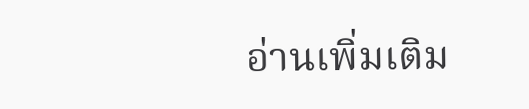อ่านเพิ่มเติม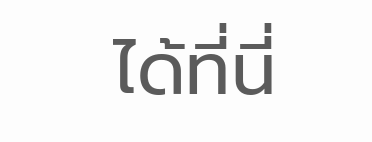ได้ที่นี่